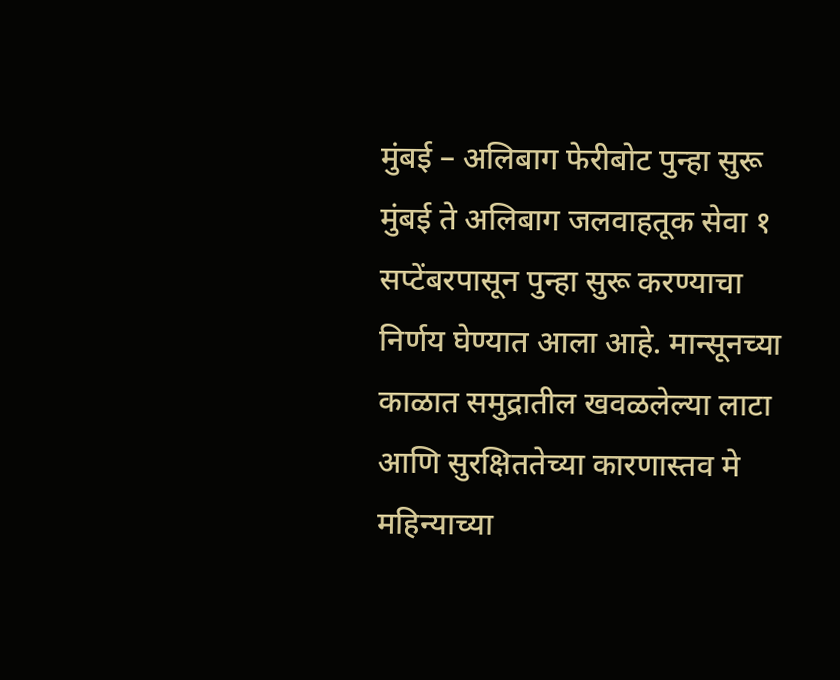मुंबई – अलिबाग फेरीबोट पुन्हा सुरू
मुंबई ते अलिबाग जलवाहतूक सेवा १ सप्टेंबरपासून पुन्हा सुरू करण्याचा निर्णय घेण्यात आला आहे. मान्सूनच्या काळात समुद्रातील खवळलेल्या लाटा आणि सुरक्षिततेच्या कारणास्तव मे महिन्याच्या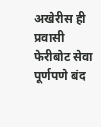अखेरीस ही प्रवासी फेरीबोट सेवा पूर्णपणे बंद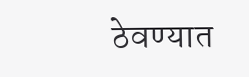ठेवण्यात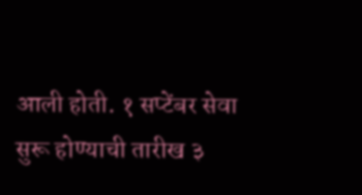आली होती. १ सप्टेंबर सेवा सुरू होण्याची तारीख ३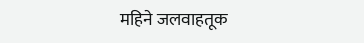महिने जलवाहतूक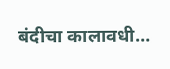बंदीचा कालावधी…